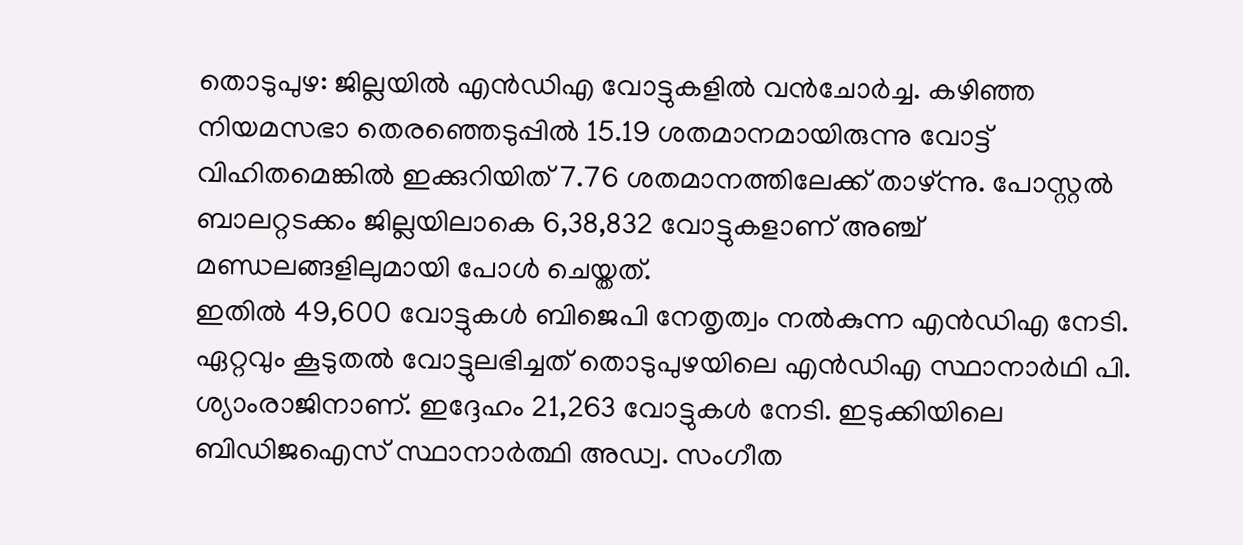തൊടുപുഴ: ജില്ലയിൽ എൻഡിഎ വോട്ടുകളിൽ വൻചോർച്ച. കഴിഞ്ഞ നിയമസഭാ തെരഞ്ഞെടുപ്പിൽ 15.19 ശതമാനമായിരുന്നു വോട്ട് വിഹിതമെങ്കിൽ ഇക്കുറിയിത് 7.76 ശതമാനത്തിലേക്ക് താഴ്ന്നു. പോസ്റ്റൽ ബാലറ്റടക്കം ജില്ലയിലാകെ 6,38,832 വോട്ടുകളാണ് അഞ്ച് മണ്ഡലങ്ങളിലുമായി പോൾ ചെയ്തത്.
ഇതിൽ 49,600 വോട്ടുകൾ ബിജെപി നേതൃത്വം നൽകുന്ന എൻഡിഎ നേടി.
ഏറ്റവും കൂടുതൽ വോട്ടുലഭിച്ചത് തൊടുപുഴയിലെ എൻഡിഎ സ്ഥാനാർഥി പി. ശ്യാംരാജിനാണ്. ഇദ്ദേഹം 21,263 വോട്ടുകൾ നേടി. ഇടുക്കിയിലെ ബിഡിജഐസ് സ്ഥാനാർത്ഥി അഡ്വ. സംഗീത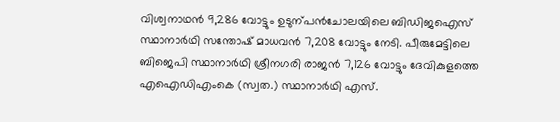വിശ്വനാഥൻ 9,286 വോട്ടും ഉടുന്പൻചോലയിലെ ബിഡിജഐസ് സ്ഥാനാർഥി സന്തോഷ് മാധവൻ 7,208 വോട്ടും നേടി. പീരുമേട്ടിലെ ബിജെപി സ്ഥാനാർഥി ശ്രീനഗരി രാജൻ 7,126 വോട്ടും ദേവികുളത്തെ എഐഡിഎംകെ (സ്വത.) സ്ഥാനാർഥി എസ്.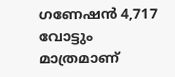ഗണേഷൻ 4,717 വോട്ടും മാത്രമാണ്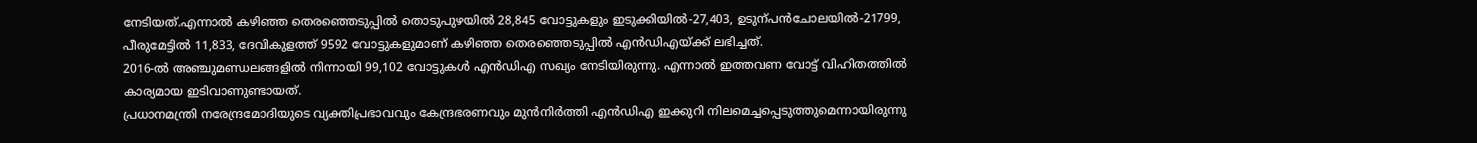നേടിയത്.എന്നാൽ കഴിഞ്ഞ തെരഞ്ഞെടുപ്പിൽ തൊടുപുഴയിൽ 28,845 വോട്ടുകളും ഇടുക്കിയിൽ-27,403, ഉടുന്പൻചോലയിൽ-21799, പീരുമേട്ടിൽ 11,833, ദേവികുളത്ത് 9592 വോട്ടുകളുമാണ് കഴിഞ്ഞ തെരഞ്ഞെടുപ്പിൽ എൻഡിഎയ്ക്ക് ലഭിച്ചത്.
2016-ൽ അഞ്ചുമണ്ഡലങ്ങളിൽ നിന്നായി 99,102 വോട്ടുകൾ എൻഡിഎ സഖ്യം നേടിയിരുന്നു. എന്നാൽ ഇത്തവണ വോട്ട് വിഹിതത്തിൽ കാര്യമായ ഇടിവാണുണ്ടായത്.
പ്രധാനമന്ത്രി നരേന്ദ്രമോദിയുടെ വ്യക്തിപ്രഭാവവും കേന്ദ്രഭരണവും മുൻനിർത്തി എൻഡിഎ ഇക്കുറി നിലമെച്ചപ്പെടുത്തുമെന്നായിരുന്നു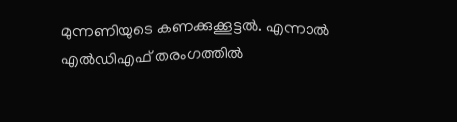മുന്നണിയുടെ കണക്കുക്കൂട്ടൽ. എന്നാൽ എൽഡിഎഫ് തരംഗത്തിൽ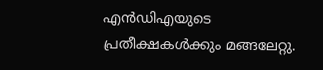എൻഡിഎയുടെ പ്രതീക്ഷകൾക്കും മങ്ങലേറ്റു.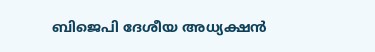ബിജെപി ദേശീയ അധ്യക്ഷൻ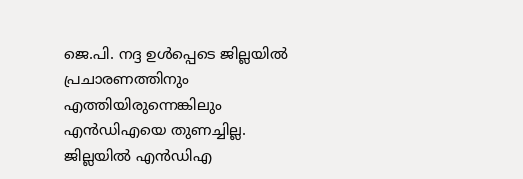ജെ.പി. നദ്ദ ഉൾപ്പെടെ ജില്ലയിൽ പ്രചാരണത്തിനും എത്തിയിരുന്നെങ്കിലും എൻഡിഎയെ തുണച്ചില്ല.
ജില്ലയിൽ എൻഡിഎ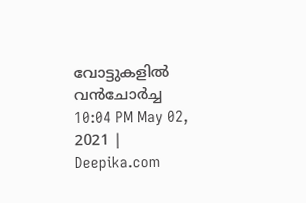വോട്ടുകളിൽ വൻചോർച്ച
10:04 PM May 02, 2021 | Deepika.com